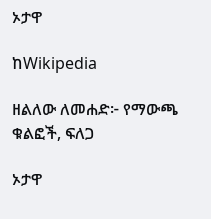ኦታዋ

ከWikipedia

ዘልለው ለመሐድ፦ የማውጫ ቁልፎች, ፍለጋ

ኦታዋ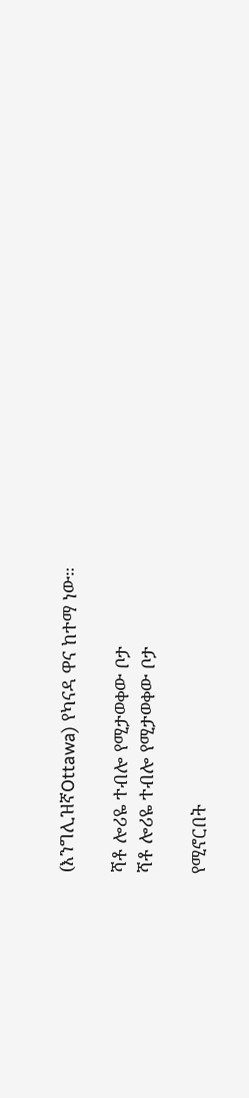(እንግሊዝኛOttawa) የካናዳ ዋና ከተማ ነው።

ሻቶ ሎሪዬ ተብሎ የሚታወቀው ቦታ
ሻቶ ሎሪዬ ተብሎ የሚታወቀው ቦታ

የሚኖርበት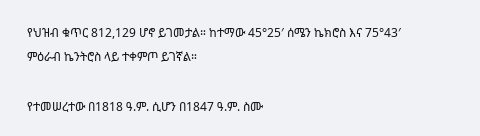የህዝብ ቁጥር 812,129 ሆኖ ይገመታል። ከተማው 45°25′ ሰሜን ኬክሮስ እና 75°43′ ምዕራብ ኬንትሮስ ላይ ተቀምጦ ይገኛል።

የተመሠረተው በ1818 ዓ.ም. ሲሆን በ1847 ዓ.ም. ስሙ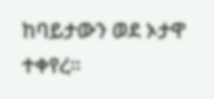ከባይታውን ወደ ኦታዋ ተቀየረ።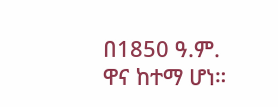በ1850 ዓ.ም. ዋና ከተማ ሆነ።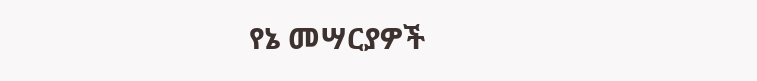የኔ መሣርያዎች